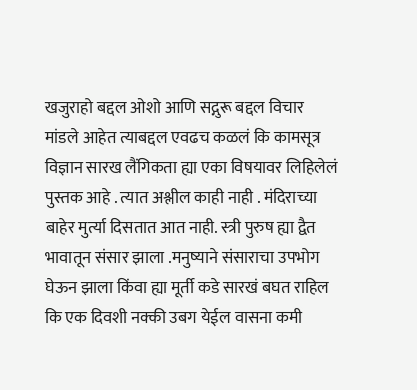खजुराहो बद्दल ओशो आणि सद्गुरू बद्दल विचार मांडले आहेत त्याबद्दल एवढच कळलं कि कामसूत्र विज्ञान सारख लैंगिकता ह्या एका विषयावर लिहिलेलं पुस्तक आहे . त्यात अश्लील काही नाही . मंदिराच्या बाहेर मुर्त्या दिसतात आत नाही. स्त्री पुरुष ह्या द्वैत भावातून संसार झाला .मनुष्याने संसाराचा उपभोग घेऊन झाला किंवा ह्या मूर्ती कडे सारखं बघत राहिल कि एक दिवशी नक्की उबग येईल वासना कमी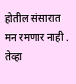होतील संसारात मन रमणार नाही . तेव्हा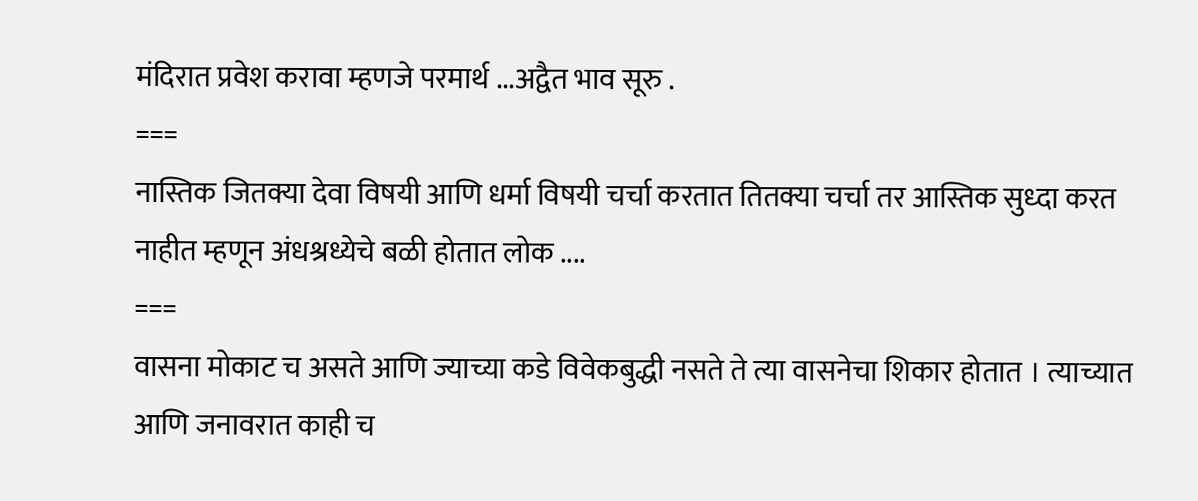मंदिरात प्रवेश करावा म्हणजे परमार्थ ...अद्वैत भाव सूरु .
===
नास्तिक जितक्या देवा विषयी आणि धर्मा विषयी चर्चा करतात तितक्या चर्चा तर आस्तिक सुध्दा करत नाहीत म्हणून अंधश्रध्येचे बळी होतात लोक ....
===
वासना मोकाट च असते आणि ज्याच्या कडे विवेकबुद्धी नसते ते त्या वासनेचा शिकार होतात । त्याच्यात आणि जनावरात काही च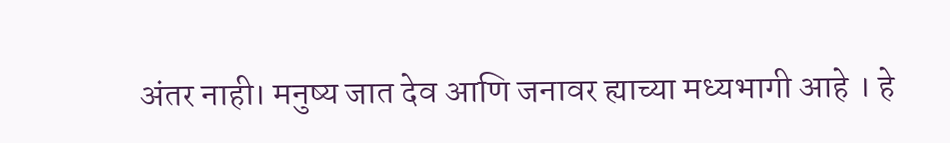अंतर नाही। मनुष्य जात देव आणि जनावर ह्याच्या मध्यभागी आहे । हे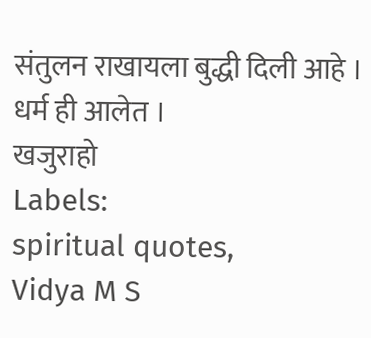संतुलन राखायला बुद्धी दिली आहे । धर्म ही आलेत ।
खजुराहो
Labels:
spiritual quotes,
Vidya M S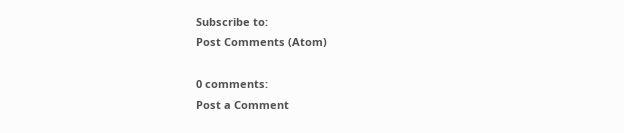Subscribe to:
Post Comments (Atom)

0 comments:
Post a Comment